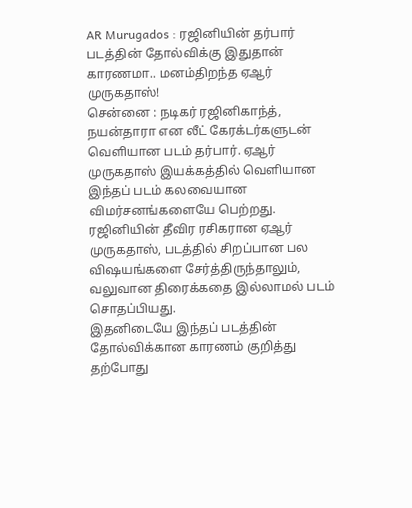AR Murugados : ரஜினியின் தர்பார் படத்தின் தோல்விக்கு இதுதான் காரணமா.. மனம்திறந்த ஏஆர் முருகதாஸ்!
சென்னை : நடிகர் ரஜினிகாந்த், நயன்தாரா என லீட் கேரக்டர்களுடன் வெளியான படம் தர்பார். ஏஆர் முருகதாஸ் இயக்கத்தில் வெளியான இந்தப் படம் கலவையான விமர்சனங்களையே பெற்றது.
ரஜினியின் தீவிர ரசிகரான ஏஆர் முருகதாஸ், படத்தில் சிறப்பான பல விஷயங்களை சேர்த்திருந்தாலும், வலுவான திரைக்கதை இல்லாமல் படம் சொதப்பியது.
இதனிடையே இந்தப் படத்தின் தோல்விக்கான காரணம் குறித்து தற்போது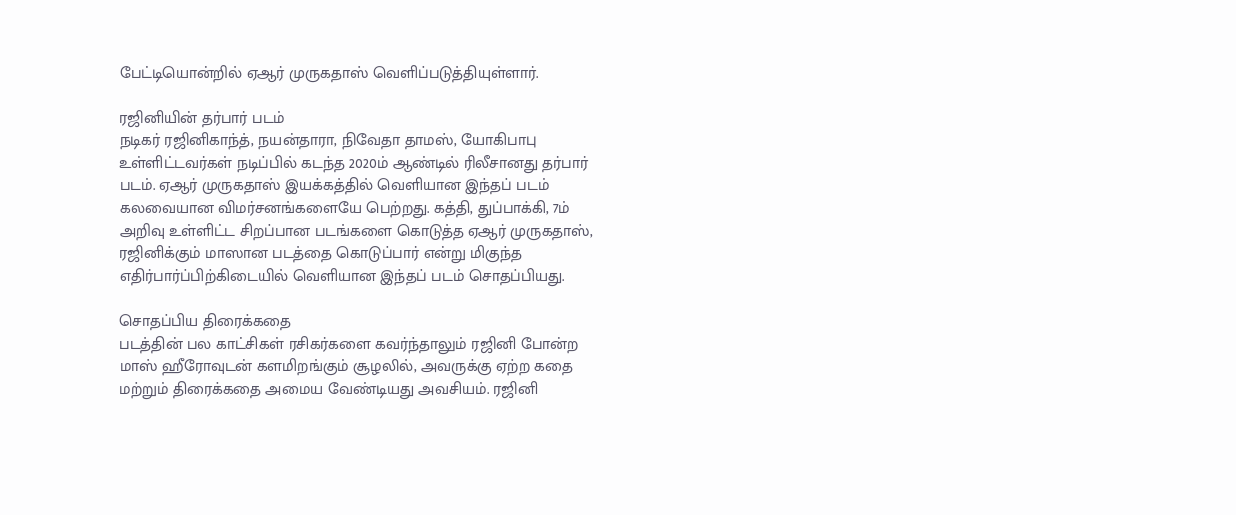பேட்டியொன்றில் ஏஆர் முருகதாஸ் வெளிப்படுத்தியுள்ளார்.

ரஜினியின் தர்பார் படம்
நடிகர் ரஜினிகாந்த், நயன்தாரா, நிவேதா தாமஸ், யோகிபாபு உள்ளிட்டவர்கள் நடிப்பில் கடந்த 2020ம் ஆண்டில் ரிலீசானது தர்பார் படம். ஏஆர் முருகதாஸ் இயக்கத்தில் வெளியான இந்தப் படம் கலவையான விமர்சனங்களையே பெற்றது. கத்தி, துப்பாக்கி, 7ம் அறிவு உள்ளிட்ட சிறப்பான படங்களை கொடுத்த ஏஆர் முருகதாஸ், ரஜினிக்கும் மாஸான படத்தை கொடுப்பார் என்று மிகுந்த எதிர்பார்ப்பிற்கிடையில் வெளியான இந்தப் படம் சொதப்பியது.

சொதப்பிய திரைக்கதை
படத்தின் பல காட்சிகள் ரசிகர்களை கவர்ந்தாலும் ரஜினி போன்ற மாஸ் ஹீரோவுடன் களமிறங்கும் சூழலில், அவருக்கு ஏற்ற கதை மற்றும் திரைக்கதை அமைய வேண்டியது அவசியம். ரஜினி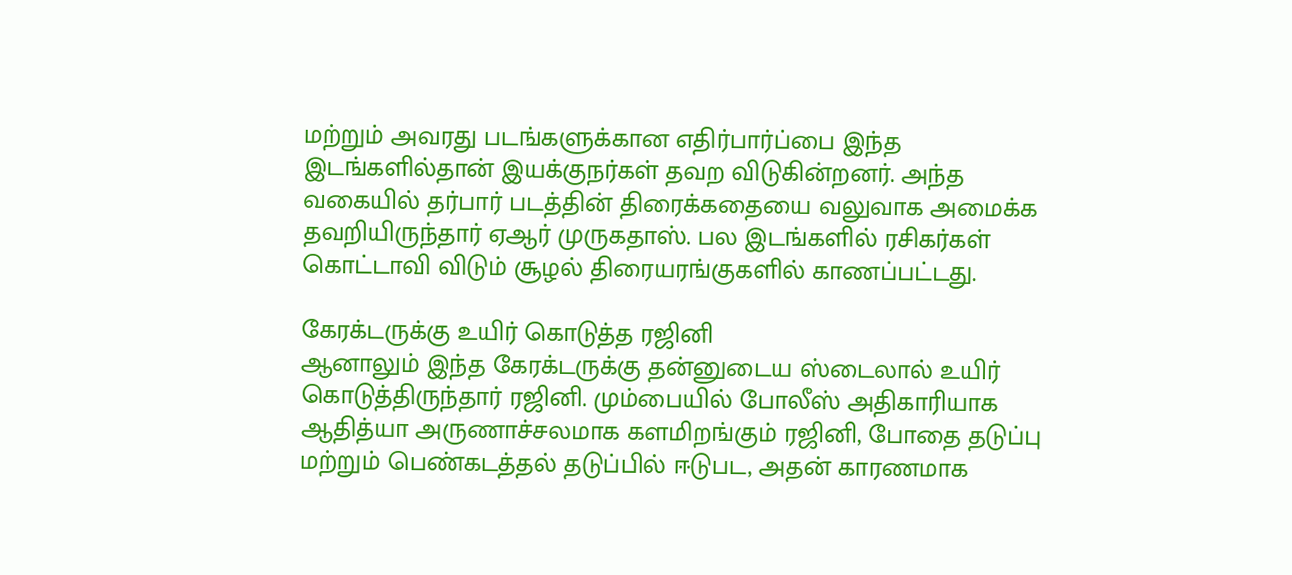மற்றும் அவரது படங்களுக்கான எதிர்பார்ப்பை இந்த இடங்களில்தான் இயக்குநர்கள் தவற விடுகின்றனர். அந்த வகையில் தர்பார் படத்தின் திரைக்கதையை வலுவாக அமைக்க தவறியிருந்தார் ஏஆர் முருகதாஸ். பல இடங்களில் ரசிகர்கள் கொட்டாவி விடும் சூழல் திரையரங்குகளில் காணப்பட்டது.

கேரக்டருக்கு உயிர் கொடுத்த ரஜினி
ஆனாலும் இந்த கேரக்டருக்கு தன்னுடைய ஸ்டைலால் உயிர் கொடுத்திருந்தார் ரஜினி. மும்பையில் போலீஸ் அதிகாரியாக ஆதித்யா அருணாச்சலமாக களமிறங்கும் ரஜினி, போதை தடுப்பு மற்றும் பெண்கடத்தல் தடுப்பில் ஈடுபட, அதன் காரணமாக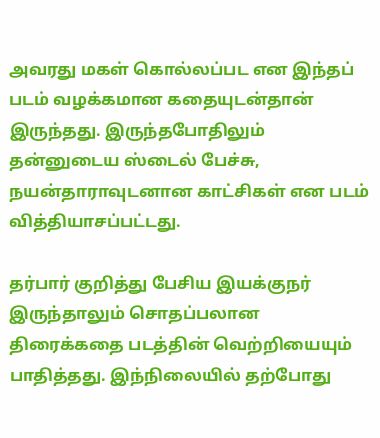அவரது மகள் கொல்லப்பட என இந்தப் படம் வழக்கமான கதையுடன்தான் இருந்தது. இருந்தபோதிலும் தன்னுடைய ஸ்டைல் பேச்சு, நயன்தாராவுடனான காட்சிகள் என படம் வித்தியாசப்பட்டது.

தர்பார் குறித்து பேசிய இயக்குநர்
இருந்தாலும் சொதப்பலான திரைக்கதை படத்தின் வெற்றியையும் பாதித்தது. இந்நிலையில் தற்போது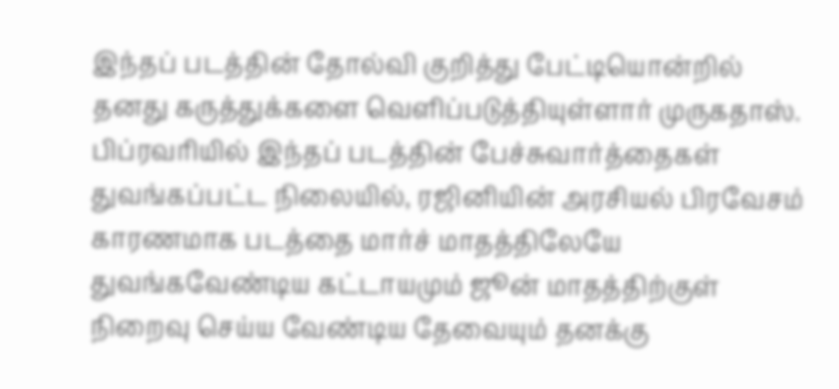இந்தப் படத்தின் தோல்வி குறித்து பேட்டியொன்றில் தனது கருத்துக்களை வெளிப்படுத்தியுள்ளார் முருகதாஸ். பிப்ரவரியில் இந்தப் படத்தின் பேச்சுவார்த்தைகள் துவங்கப்பட்ட நிலையில், ரஜினியின் அரசியல் பிரவேசம் காரணமாக படத்தை மார்ச் மாதத்திலேயே துவங்கவேண்டிய கட்டாயமும் ஜூன் மாதத்திற்குள் நிறைவு செய்ய வேண்டிய தேவையும் தனக்கு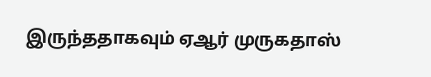இருந்ததாகவும் ஏஆர் முருகதாஸ்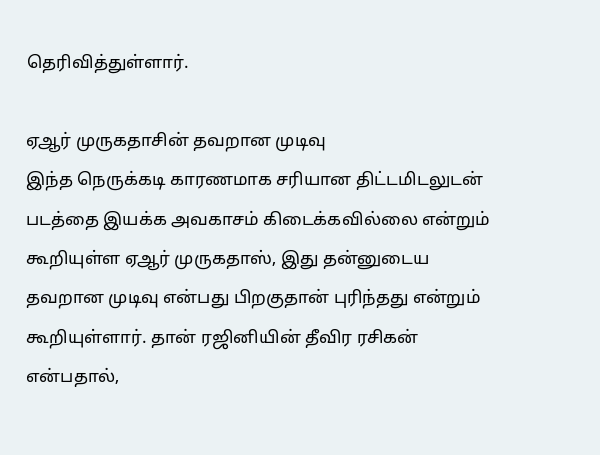தெரிவித்துள்ளார்.

ஏஆர் முருகதாசின் தவறான முடிவு
இந்த நெருக்கடி காரணமாக சரியான திட்டமிடலுடன் படத்தை இயக்க அவகாசம் கிடைக்கவில்லை என்றும் கூறியுள்ள ஏஆர் முருகதாஸ், இது தன்னுடைய தவறான முடிவு என்பது பிறகுதான் புரிந்தது என்றும் கூறியுள்ளார். தான் ரஜினியின் தீவிர ரசிகன் என்பதால்,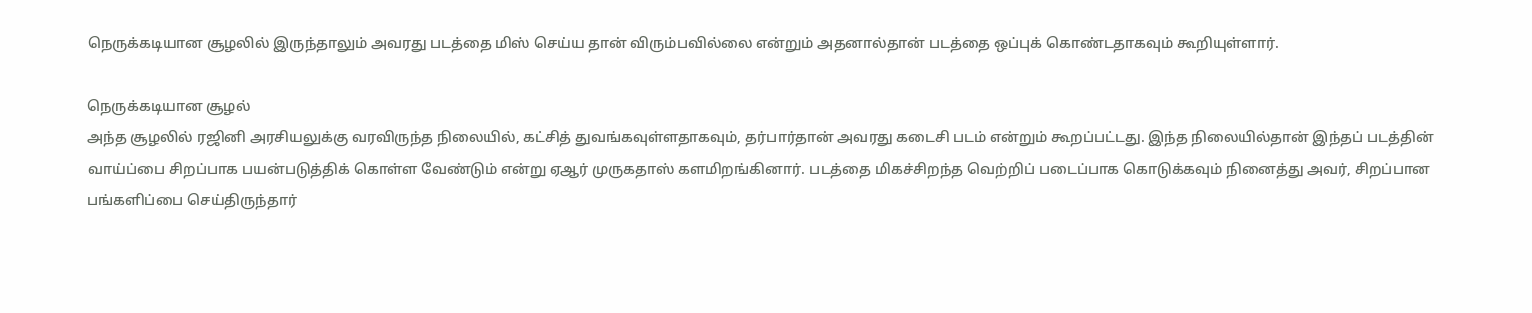நெருக்கடியான சூழலில் இருந்தாலும் அவரது படத்தை மிஸ் செய்ய தான் விரும்பவில்லை என்றும் அதனால்தான் படத்தை ஒப்புக் கொண்டதாகவும் கூறியுள்ளார்.

நெருக்கடியான சூழல்
அந்த சூழலில் ரஜினி அரசியலுக்கு வரவிருந்த நிலையில், கட்சித் துவங்கவுள்ளதாகவும், தர்பார்தான் அவரது கடைசி படம் என்றும் கூறப்பட்டது. இந்த நிலையில்தான் இந்தப் படத்தின் வாய்ப்பை சிறப்பாக பயன்படுத்திக் கொள்ள வேண்டும் என்று ஏஆர் முருகதாஸ் களமிறங்கினார். படத்தை மிகச்சிறந்த வெற்றிப் படைப்பாக கொடுக்கவும் நினைத்து அவர், சிறப்பான பங்களிப்பை செய்திருந்தார்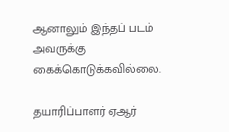ஆனாலும் இந்தப் படம் அவருக்கு கைக்கொடுக்கவில்லை.

தயாரிப்பாளர் ஏஆர்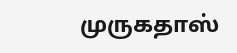முருகதாஸ்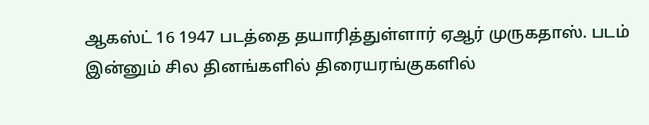ஆகஸ்ட் 16 1947 படத்தை தயாரித்துள்ளார் ஏஆர் முருகதாஸ். படம் இன்னும் சில தினங்களில் திரையரங்குகளில்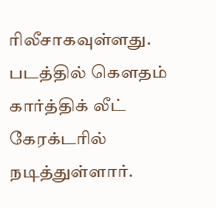ரிலீசாகவுள்ளது. படத்தில் கௌதம் கார்த்திக் லீட் கேரக்டரில் நடித்துள்ளார்.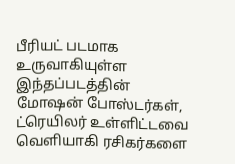பீரியட் படமாக உருவாகியுள்ள இந்தப்படத்தின் மோஷன் போஸ்டர்கள், ட்ரெயிலர் உள்ளிட்டவை வெளியாகி ரசிகர்களை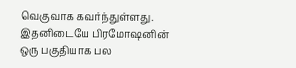வெகுவாக கவர்ந்துள்ளது. இதனிடையே பிரமோஷனின் ஒரு பகுதியாக பல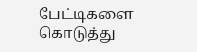பேட்டிகளை கொடுத்து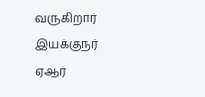வருகிறார் இயக்குநர் ஏஆர்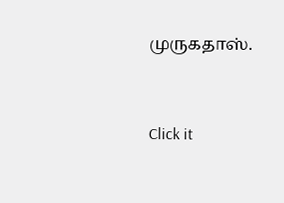முருகதாஸ்.


Click it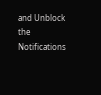and Unblock the Notifications